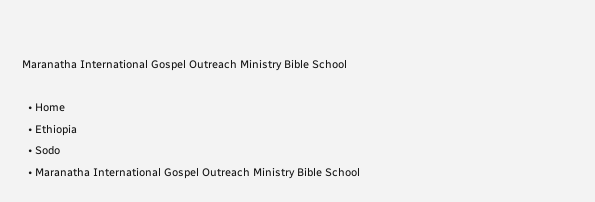Maranatha International Gospel Outreach Ministry Bible School

  • Home
  • Ethiopia
  • Sodo
  • Maranatha International Gospel Outreach Ministry Bible School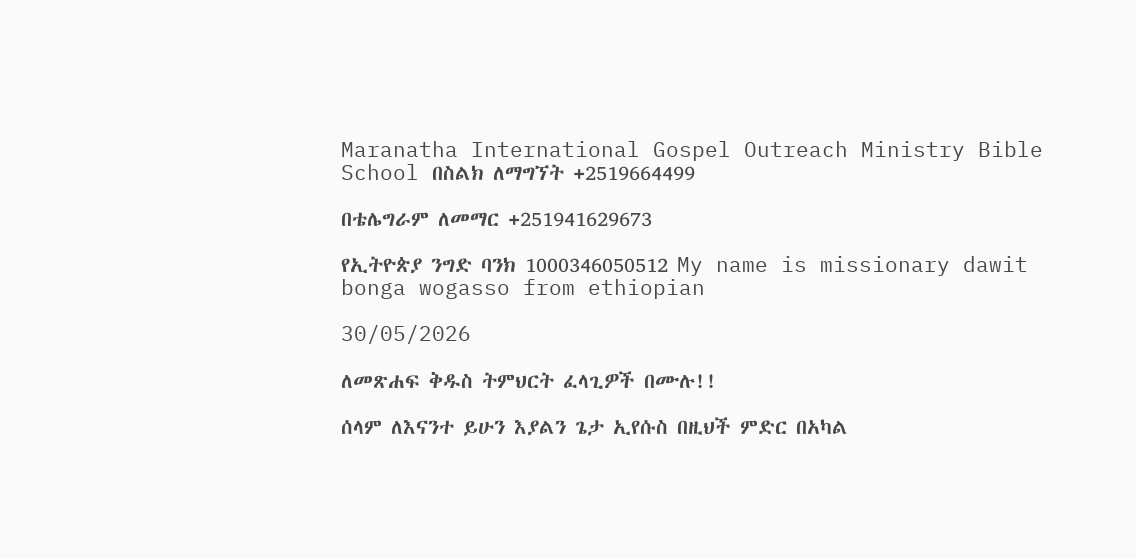Maranatha International Gospel Outreach Ministry Bible School በስልክ ለማግኘት +2519664499

በቴሌግራም ለመማር +251941629673

የኢትዮጵያ ንግድ ባንክ 1000346050512 My name is missionary dawit bonga wogasso from ethiopian

30/05/2026

ለመጽሐፍ ቅዱስ ትምህርት ፈላጊዎች በሙሉ!!

ሰላም ለእናንተ ይሁን እያልን ጌታ ኢየሱስ በዚህች ምድር በአካል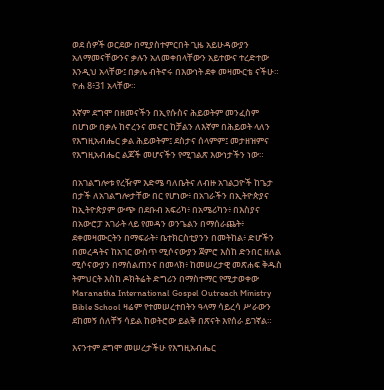ወደ ሰዎች ወርደው በሚያስተምርበት ጊዜ አይሁዳውያን አለማመናቸውንና ቃሉን አለመቀበላቸውን አይተውና ተረድተው እንዲህ አላቸው፤ በቃሌ ብትኖሩ በእውነት ደቀ መዛሙርቴ ናችሁ። ዮሐ 8፥31 አላቸው።

እኛም ደግሞ በዘመናችን በኢየሱስና ሕይወትም መንፈስም በሆነው በቃሉ ከኖረንና መኖር ከቻልን ለእኛም በሕይወት ላለን የእግዚአብሔር ቃል ሕይወትም፤ ደስታና ሰላምም፤ መታዘዝምና የእግዚአብሔር ልጆች መሆናችን የሚገልጽ እውነታችን ነው።

በአገልግሎቱ የረዥም እድሜ ባለቤትና ለብዙ አገልጋዮች ከጌታ በታች ለአገልግሎታቸው በር የሆነው፥ በአገራችን በኢትዮጵያና ከኢትዮጵያም ውጭ በደቡብ አፍሪካ፥ በአሜሪካን፥ በእስያና በአውሮፓ አገራት ላይ የመዳን ወንጌልን በማሰራጨት፥ ደቀመዛሙርትን በማፍራት፥ ቤተክርስቲያንን በመትከል፥ ድሆችን በመረዳትና ከአገር ውስጥ ሚሶናውያን ጀምሮ እስከ ድንበር ዘለል ሚሶናውያን በማሰልጠንና በመላክ፥ ከመሠረታዊ መጽሐፍ ቅዱስ ትምህርት እስከ ዶክትሬት ድግሪን በማስተማር የሚታወቀው Maranatha International Gospel Outreach Ministry Bible School ዛሬም የተመሠረተበትን ዓላማ ሳይረሳ ሥራውን ደከመኝ ሰለቸኝ ሳይል ከወትሮው ይልቅ በጽናት እየሰራ ይገኛል።

እናንተም ደግሞ መሠረታችሁ የእግዚአብሔር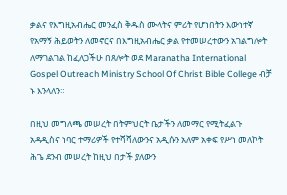ቃልና የእግዚአብሔር መንፈስ ቅዱስ ሙላትና ምሪት የሆነበትን እውነተኛ የአማኝ ሕይወትን ለመኖርና በእግዚአብሔር ቃል የተመሠረተውን አገልግሎት ለማገልገል ከፈለጋችሁ በጸሎት ወደ Maranatha International Gospel Outreach Ministry School Of Christ Bible College ብቻ ኑ እንላለን።

በዚህ መግለጫ መሠረት በትምህርት ቤታችን ለመማር የሚትፈልጉ አዳዲስና ነባር ተማሪዎች የተሻሻለውንና አዲሱን አለም አቀፍ የሥነ መለኮት ሕጌ ደንብ መሠረት ከዚህ በታች ያለውን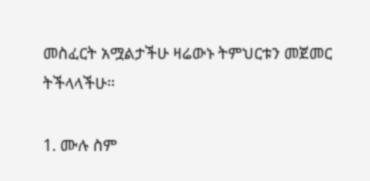መስፈርት አሟልታችሁ ዛሬውኑ ትምህርቱን መጀመር ትችላላችሁ።

1. ሙሉ ስም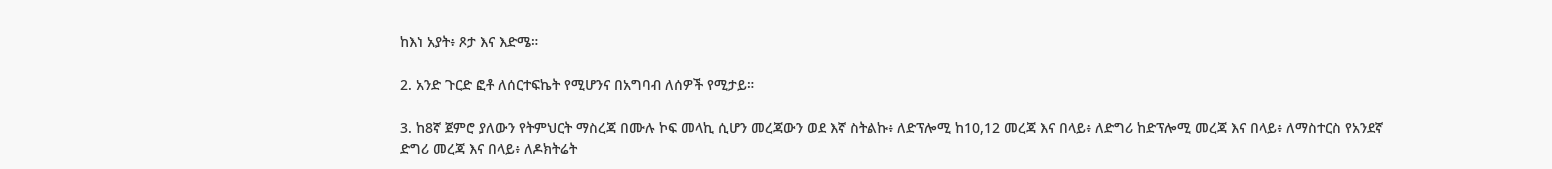ከእነ አያት፥ ጾታ እና እድሜ።

2. አንድ ጉርድ ፎቶ ለሰርተፍኬት የሚሆንና በአግባብ ለሰዎች የሚታይ።

3. ከ8ኛ ጀምሮ ያለውን የትምህርት ማስረጃ በሙሉ ኮፍ መላኪ ሲሆን መረጃውን ወደ እኛ ስትልኩ፥ ለድፕሎሚ ከ10,12 መረጃ እና በላይ፥ ለድግሪ ከድፕሎሚ መረጃ እና በላይ፥ ለማስተርስ የአንደኛ ድግሪ መረጃ እና በላይ፥ ለዶክትሬት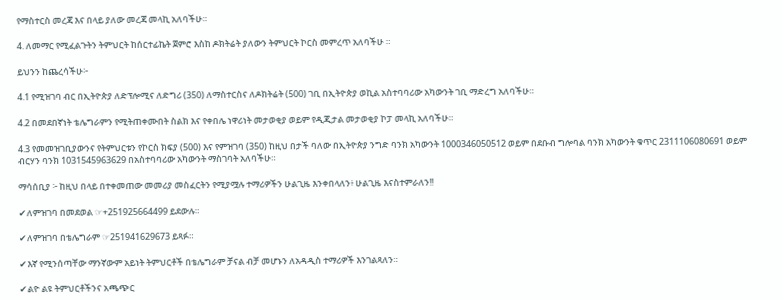የማስተርስ መረጃ እና በላይ ያለው መረጃ መላኪ አለባችሁ።

4. ለመማር የሚፈልጉትን ትምህርት ከሰርተፊኬት ጀምሮ እስከ ዶክትሬት ያለውን ትምህርት ኮርስ መምረጥ አለባችሁ ።

ይህንን ከጨረሳችሁ፦

4.1 የሚዝገባ ብር በኢትዮጵያ ለድፕሎሚና ለድግሪ (350) ለማስተርስና ለዶክትሬት (500) ገቢ በኢትዮጵያ ወኪል አስተባባሪው አካውንት ገቢ ማድረግ አለባችሁ።

4.2 በመደበኛነት ቴሌግራምን የሚትጠቀሙበት ስልክ እና የቀበሌ ነዋሪነት መታወቂያ ወይም የዲጂታል መታወቂያ ኮፓ መላኪ አለባችሁ።

4.3 የመመዝገቢያውንና የትምህርቱን የኮርስ ክፍያ (500) እና የምዝገባ (350) ከዚህ በታች ባለው በኢትዮጵያ ንግድ ባንክ አካውንት 1000346050512 ወይም በደቡብ ግሎባል ባንክ አካውንት ቁጥር 2311106080691 ወይም ብርሃን ባንክ 1031545963629 በአስተባባሪው አካውንት ማስገባት አለባችሁ።

ማሳሰቢያ ፦ ከዚህ በላይ በተቀመጠው መመሪያ መስፈርትን የሚያሟሉ ተማሪዎችን ሁልጊዜ እንቀበላለን፥ ሁልጊዜ እናስተምራለን!!

✔ለምዝገባ በመደወል ☞+251925664499 ይደውሉ።

✔ለምዝገባ በቴሌግራም ☞251941629673 ይጻፉ።

✔እኛ የሚንሰጣቸው ማንኛውም አይነት ትምህርቶች በቴሌግራም ቻናል ብቻ መሆኑን ለአዳዲስ ተማሪዎች እንገልጻለን።

✔ልዮ ልዩ ትምህርቶችንና አጫጭር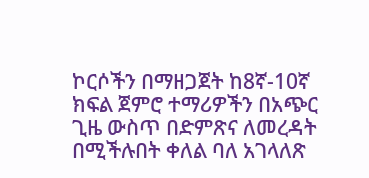ኮርሶችን በማዘጋጀት ከ8ኛ-10ኛ ክፍል ጀምሮ ተማሪዎችን በአጭር ጊዜ ውስጥ በድምጽና ለመረዳት በሚችሉበት ቀለል ባለ አገላለጽ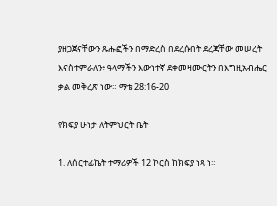ያዘጋጀናቸውን ጹሑፎችን በማድረስ በደረሱበት ደረጃቸው መሠረት እናስተምራለን፥ ዓላማችን እውነተኛ ደቀመዛሙርትን በእግዚአብሔር ቃል መቅረጽ ነው። ማቴ 28:16-20

የክፍያ ሁነታ ለትምህርት ቤት

1. ለሰርተፊኬት ተማሪዎች 12 ኮርስ ከክፍያ ነጻ ነ።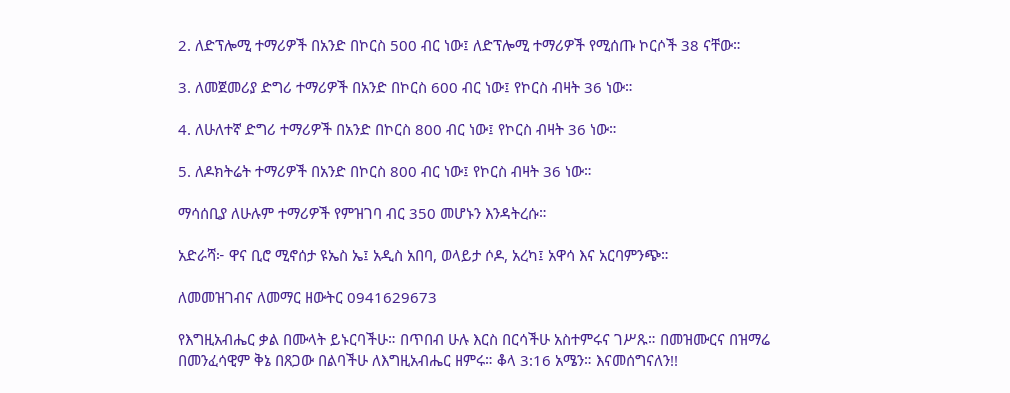2. ለድፕሎሚ ተማሪዎች በአንድ በኮርስ 500 ብር ነው፤ ለድፕሎሚ ተማሪዎች የሚሰጡ ኮርሶች 38 ናቸው።

3. ለመጀመሪያ ድግሪ ተማሪዎች በአንድ በኮርስ 600 ብር ነው፤ የኮርስ ብዛት 36 ነው።

4. ለሁለተኛ ድግሪ ተማሪዎች በአንድ በኮርስ 800 ብር ነው፤ የኮርስ ብዛት 36 ነው።

5. ለዶክትሬት ተማሪዎች በአንድ በኮርስ 800 ብር ነው፤ የኮርስ ብዛት 36 ነው።

ማሳሰቢያ ለሁሉም ተማሪዎች የምዝገባ ብር 350 መሆኑን እንዳትረሱ።

አድራሻ፦ ዋና ቢሮ ሚኖሰታ ዩኤስ ኤ፤ አዲስ አበባ, ወላይታ ሶዶ, አረካ፤ አዋሳ እና አርባምንጭ።

ለመመዝገብና ለመማር ዘውትር 0941629673

የእግዚአብሔር ቃል በሙላት ይኑርባችሁ። በጥበብ ሁሉ እርስ በርሳችሁ አስተምሩና ገሥጹ። በመዝሙርና በዝማሬ በመንፈሳዊም ቅኔ በጸጋው በልባችሁ ለእግዚአብሔር ዘምሩ። ቆላ 3:16 አሜን። እናመሰግናለን!!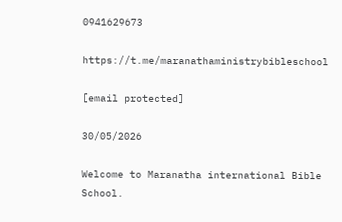0941629673

https://t.me/maranathaministrybibleschool

[email protected]

30/05/2026

Welcome to Maranatha international Bible School.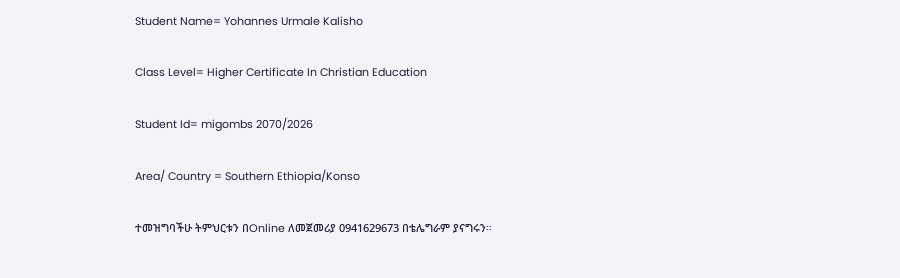Student Name= Yohannes Urmale Kalisho

Class Level= Higher Certificate In Christian Education

Student Id= migombs 2070/2026

Area/ Country = Southern Ethiopia/Konso

ተመዝግባችሁ ትምህርቱን በOnline ለመጀመሪያ 0941629673 በቴሌግራም ያናግሩን።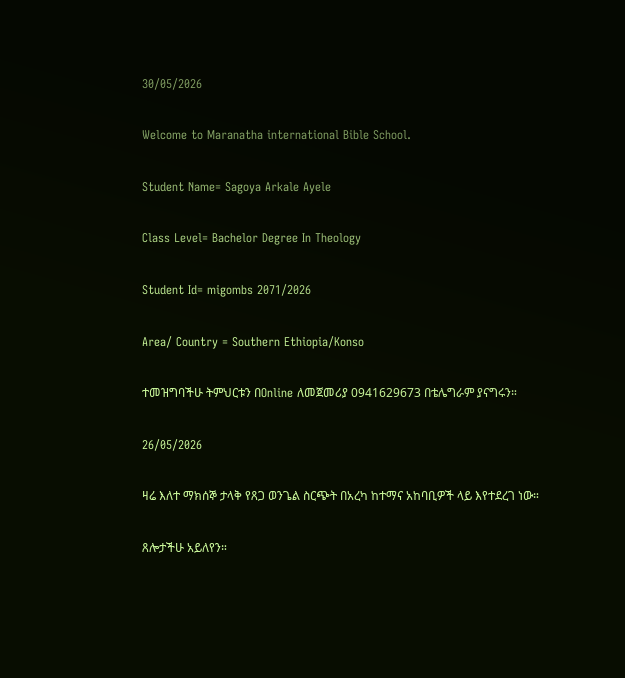30/05/2026

Welcome to Maranatha international Bible School.

Student Name= Sagoya Arkale Ayele

Class Level= Bachelor Degree In Theology

Student Id= migombs 2071/2026

Area/ Country = Southern Ethiopia/Konso

ተመዝግባችሁ ትምህርቱን በOnline ለመጀመሪያ 0941629673 በቴሌግራም ያናግሩን።

26/05/2026

ዛሬ እለተ ማክሰኞ ታላቅ የጸጋ ወንጌል ስርጭት በአረካ ከተማና አከባቢዎች ላይ እየተደረገ ነው።

ጸሎታችሁ አይለየን።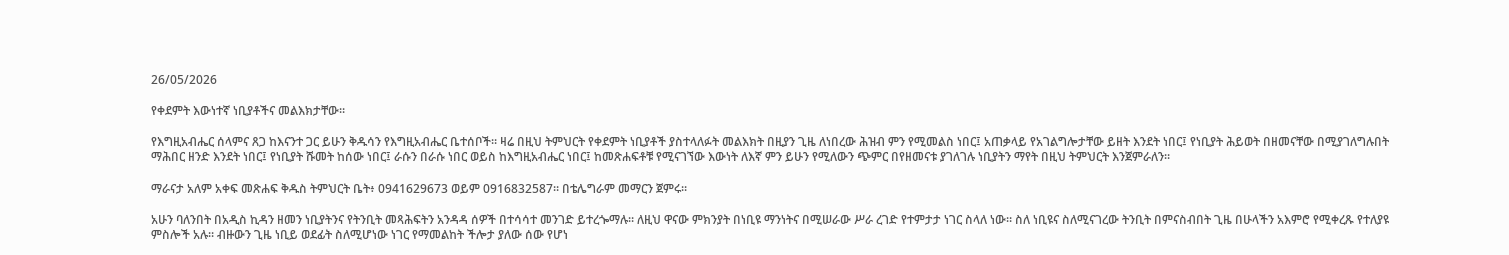26/05/2026

የቀደምት እውነተኛ ነቢያቶችና መልእክታቸው።

የእግዚአብሔር ሰላምና ጸጋ ከእናንተ ጋር ይሁን ቅዱሳን የእግዚአብሔር ቤተሰቦች። ዛሬ በዚህ ትምህርት የቀደምት ነቢያቶች ያስተላለፉት መልእክት በዚያን ጊዜ ለነበረው ሕዝብ ምን የሚመልስ ነበር፤ አጠቃላይ የአገልግሎታቸው ይዘት እንደት ነበር፤ የነቢያት ሕይወት በዘመናቸው በሚያገለግሉበት ማሕበር ዘንድ እንደት ነበር፤ የነቢያት ሹመት ከሰው ነበር፤ ራሱን በራሱ ነበር ወይስ ከእግዚአብሔር ነበር፤ ከመጽሐፍቶቹ የሚናገኘው እውነት ለእኛ ምን ይሁን የሚለውን ጭምር በየዘመናቱ ያገለገሉ ነቢያትን ማየት በዚህ ትምህርት እንጀምራለን።

ማራናታ አለም አቀፍ መጽሐፍ ቅዱስ ትምህርት ቤት፥ 0941629673 ወይም 0916832587። በቴሌግራም መማርን ጀምሩ።

አሁን ባለንበት በአዲስ ኪዳን ዘመን ነቢያትንና የትንቢት መጻሕፍትን አንዳዳ ሰዎች በተሳሳተ መንገድ ይተረጐማሉ። ለዚህ ዋናው ምክንያት በነቢዩ ማንነትና በሚሠራው ሥራ ረገድ የተምታታ ነገር ስላለ ነው። ስለ ነቢዩና ስለሚናገረው ትንቢት በምናስብበት ጊዜ በሁላችን አእምሮ የሚቀረጹ የተለያዩ ምስሎች አሉ። ብዙውን ጊዜ ነቢይ ወደፊት ስለሚሆነው ነገር የማመልከት ችሎታ ያለው ሰው የሆነ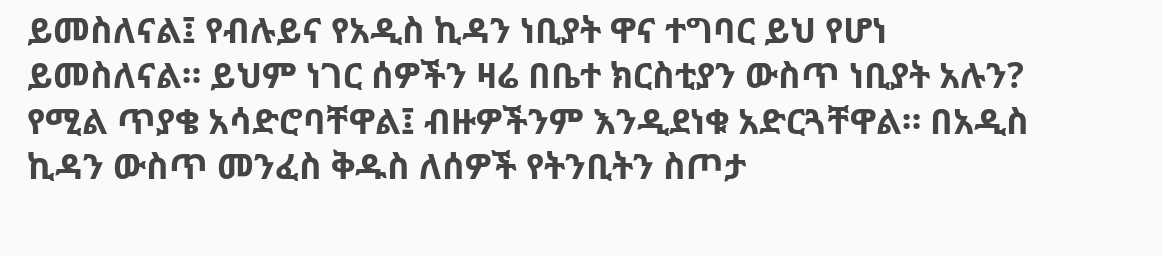ይመስለናል፤ የብሉይና የአዲስ ኪዳን ነቢያት ዋና ተግባር ይህ የሆነ ይመስለናል። ይህም ነገር ሰዎችን ዛሬ በቤተ ክርስቲያን ውስጥ ነቢያት አሉን? የሚል ጥያቄ አሳድሮባቸዋል፤ ብዙዎችንም እንዲደነቁ አድርጓቸዋል። በአዲስ ኪዳን ውስጥ መንፈስ ቅዱስ ለሰዎች የትንቢትን ስጦታ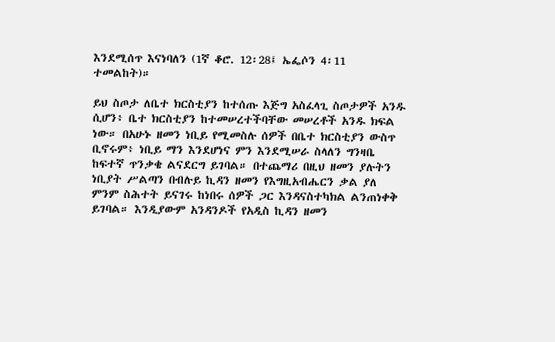እንደሚሰጥ እናነባለን (1ኛ ቆሮ. 12፡28፤ ኤፌሶን 4፡11 ተመልከት)።

ይህ ስጦታ ለቤተ ክርስቲያን ከተሰጡ እጅግ አስፈላጊ ስጦታዎች አንዱ ሲሆን፥ ቤተ ክርስቲያን ከተመሠረተችባቸው መሠረቶች አንዱ ክፍል ነው። በአሁኑ ዘመን ነቢይ የሚመስሉ ሰዎች በቤተ ክርስቲያን ውስጥ ቢኖሩም፥ ነቢይ ማን እንደሆነና ምን እንደሚሠራ ስላለን ግንዛቤ ከፍተኛ ጥንቃቄ ልናደርግ ይገባል። በተጨማሪ በዚህ ዘመን ያሉትን ነቢያት ሥልጣን በብሉይ ኪዳን ዘመን የእግዚአብሔርን ቃል ያለ ምንም ስሕተት ይናገሩ ከነበሩ ሰዎች ጋር እንዳናስተካክል ልንጠነቀቅ ይገባል። እንዲያውም አንዳንዶች የአዲስ ኪዳን ዘመን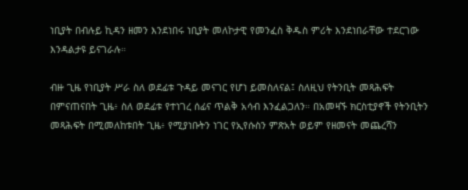ነቢያት በብሉይ ኪዳን ዘመን እንደነበሩ ነቢያት መለኮታዊ የመንፈስ ቅዱስ ምሪት እንደነበራቸው ተደርገው እንዳልታዩ ይናገራሉ።

ብዙ ጊዜ የነቢያት ሥራ ስለ ወደፊቱ ጉዳይ መናገር የሆነ ይመስለናል፤ ስለዚህ የትንቢት መጻሕፍት በምናጠናበት ጊዜ፥ ስለ ወደፊቱ የተነገረ ሰፊና ጥልቅ አሳብ እንፈልጋለን። በአመዛኙ ክርስቲያኖች የትንቢትን መጻሕፍት በሚመለከቱበት ጊዜ፥ የሚያነቡትን ነገር የኢየሱስን ምጽአት ወይም የዘመናት መጨረሻን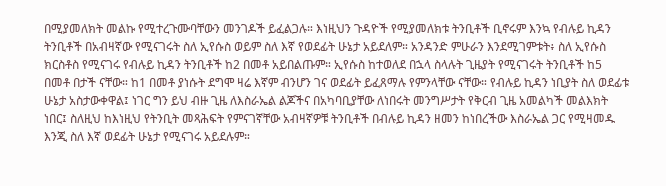በሚያመለክት መልኩ የሚተረጉሙባቸውን መንገዶች ይፈልጋሉ። እነዚህን ጉዳዮች የሚያመለክቱ ትንቢቶች ቢኖሩም እንኳ የብሉይ ኪዳን ትንቢቶች በአብዛኛው የሚናገሩት ስለ ኢየሱስ ወይም ስለ እኛ የወደፊት ሁኔታ አይደለም። አንዳንድ ምሁራን እንደሚገምቱት፥ ስለ ኢየሱስ ክርስቶስ የሚናገሩ የብሉይ ኪዳን ትንቢቶች ከ2 በመቶ አይበልጡም። ኢየሱስ ከተወለደ በኋላ ስላሉት ጊዜያት የሚናገሩት ትንቢቶች ከ5 በመቶ በታች ናቸው። ከ1 በመቶ ያነሱት ደግሞ ዛሬ እኛም ብንሆን ገና ወደፊት ይፈጸማሉ የምንላቸው ናቸው። የብሉይ ኪዳን ነቢያት ስለ ወደፊቱ ሁኔታ አስታውቀዋል፤ ነገር ግን ይህ ብዙ ጊዜ ለእስራኤል ልጆችና በአካባቢያቸው ለነበሩት መንግሥታት የቅርብ ጊዜ አመልካች መልእክት ነበር፤ ስለዚህ ከእነዚህ የትንቢት መጻሕፍት የምናገኛቸው አብዛኛዎቹ ትንቢቶች በብሉይ ኪዳን ዘመን ከነበረችው እስራኤል ጋር የሚዛመዱ እንጂ ስለ እኛ ወደፊት ሁኔታ የሚናገሩ አይደሉም።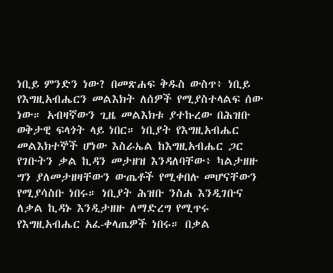ነቢይ ምንድን ነው? በመጽሐፍ ቅዱስ ውስጥ፥ ነቢይ የእግዚአብሔርን መልእክት ለሰዎች የሚያስተላልፍ ሰው ነው። አብዛኛውን ጊዜ መልእክቱ ያተኩረው በሕዝቡ ወቅታዊ ፍላጎት ላይ ነበር። ነቢያት የእግዚአብሔር መልእክተኞች ሆነው እስራኤል ከእግዚአብሔር ጋር የገቡትን ቃል ኪዳን መታዘዝ እንዳለባቸው፥ ካልታዘዙ ግን ያለመታዘዛቸውን ውጤቶች የሚቀበሉ መሆናቸውን የሚያሳስቡ ነበሩ። ነቢያት ሕዝቡ ንስሐ እንዲገቡና ለቃል ኪዳኑ እንዲታዘዙ ለማድረግ የሚጥሩ የእግዚአብሔር አፈ-ቀላጤዎች ነበሩ። በቃል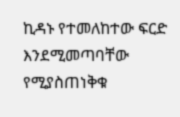ኪዳኑ የተመለከተው ፍርድ እንደሚመጣባቸው የሚያስጠነቅቁ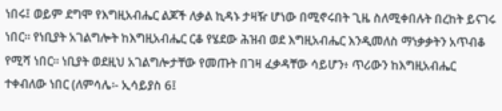ነበሩ፤ ወይም ደግሞ የእግዚአብሔር ልጆች ለቃል ኪዳኑ ታዛዥ ሆነው በሚኖሩበት ጊዜ ስለሚቀበሉት በረከት ይናገሩ ነበር። የነቢያት አገልግሎት ከእግዚአብሔር ርቆ የሄደው ሕዝብ ወደ እግዚአብሔር እንዲመለስ ማነቃቃትን አጥብቆ የሚሻ ነበር። ነቢያት ወደዚህ አገልግሎታቸው የመጡት በገዛ ፈቃዳቸው ሳይሆን፥ ጥሪውን ከእግዚአብሔር ተቀብለው ነበር (ለምሳሌ፡- ኢሳይያስ 6፤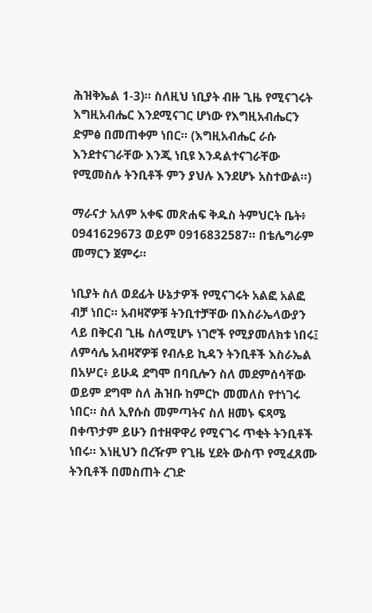ሕዝቅኤል 1-3)። ስለዚህ ነቢያት ብዙ ጊዜ የሚናገሩት እግዚአብሔር እንደሚናገር ሆነው የእግዚአብሔርን ድምፅ በመጠቀም ነበር። (እግዚአብሔር ራሱ እንደተናገራቸው እንጂ ነቢዩ እንዳልተናገራቸው የሚመስሉ ትንቢቶች ምን ያህሉ እንደሆኑ አስተውል።)

ማራናታ አለም አቀፍ መጽሐፍ ቅዱስ ትምህርት ቤት፥ 0941629673 ወይም 0916832587። በቴሌግራም መማርን ጀምሩ።

ነቢያት ስለ ወደፊት ሁኔታዎች የሚናገሩት አልፎ አልፎ ብቻ ነበር። አብዛኛዎቹ ትንቢተቻቸው በእስራኤላውያን ላይ በቅርብ ጊዜ ስለሚሆኑ ነገሮች የሚያመለክቱ ነበሩ፤ ለምሳሌ አብዛኛዎቹ የብሉይ ኪዳን ትንቢቶች እስራኤል በአሦር፥ ይሁዳ ደግሞ በባቢሎን ስለ መደምሰሳቸው ወይም ደግሞ ስለ ሕዝቡ ከምርኮ መመለስ የተነገሩ ነበር። ስለ ኢየሱስ መምጣትና ስለ ዘመኑ ፍጻሜ በቀጥታም ይሁን በተዘዋዋሪ የሚናገሩ ጥቂት ትንቢቶች ነበሩ። እነዚህን በረዥም የጊዜ ሂደት ውስጥ የሚፈጸሙ ትንቢቶች በመስጠት ረገድ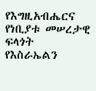የእግዚአብሔርና የነቢያቱ መሠረታዊ ፍላጎት የእስራኤልን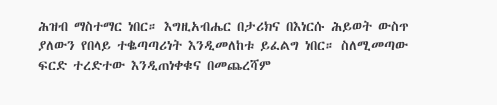ሕዝብ ማስተማር ነበር። እግዚአብሔር በታሪክና በእነርሱ ሕይወት ውስጥ ያለውን የበላይ ተቈጣጣሪነት እንዲመለከቱ ይፈልግ ነበር። ስለሚመጣው ፍርድ ተረድተው እንዲጠነቀቁና በመጨረሻም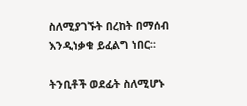ስለሚያገኙት በረከት በማሰብ እንዲነቃቁ ይፈልግ ነበር።

ትንቢቶች ወደፊት ስለሚሆኑ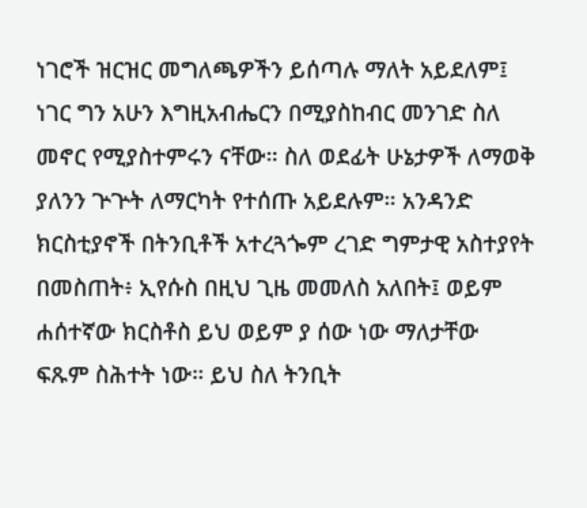ነገሮች ዝርዝር መግለጫዎችን ይሰጣሉ ማለት አይደለም፤ ነገር ግን አሁን እግዚአብሔርን በሚያስከብር መንገድ ስለ መኖር የሚያስተምሩን ናቸው። ስለ ወደፊት ሁኔታዎች ለማወቅ ያለንን ጕጕት ለማርካት የተሰጡ አይደሉም። አንዳንድ ክርስቲያኖች በትንቢቶች አተረጓጐም ረገድ ግምታዊ አስተያየት በመስጠት፥ ኢየሱስ በዚህ ጊዜ መመለስ አለበት፤ ወይም ሐሰተኛው ክርስቶስ ይህ ወይም ያ ሰው ነው ማለታቸው ፍጹም ስሕተት ነው። ይህ ስለ ትንቢት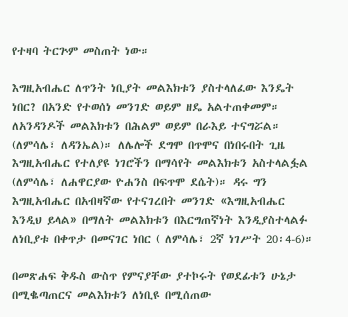የተዛባ ትርጕም መስጠት ነው።

እግዚአብሔር ለጥንት ነቢያት መልእክቱን ያስተላለፈው እንዴት ነበር? በአንድ የተወሰነ መንገድ ወይም ዘዴ አልተጠቀመም። ለአንዳንዶች መልእክቱን በሕልም ወይም በራእይ ተናግሯል። (ለምሳሌ፣ ለዳንኤል)። ለሌሎች ደግሞ በጥሞና በነበሩበት ጊዜ እግዚአብሔር የተለያዩ ነገሮችን በማሳየት መልእክቱን አስተላልፏል (ለምሳሌ፣ ለሐዋርያው ዮሐንስ በፍጥሞ ደሴት)። ዳሩ ግን እግዚአብሔር በአብዛኛው የተናገረበት መንገድ «እግዚአብሔር እንዲህ ይላል» በማለት መልእክቱን በእርግጠኛነት እንዲያስተላልፉ ለነቢያቱ በቀጥታ በመናገር ነበር ( ለምሳሌ፣ 2ኛ ነገሥት 20፡4-6)።

በመጽሐፍ ቅዱስ ውስጥ የምናያቸው ያተኮሩት የወደፊቱን ሁኔታ በሚቈጣጠርና መልእክቱን ለነቢዩ በሚሰጠው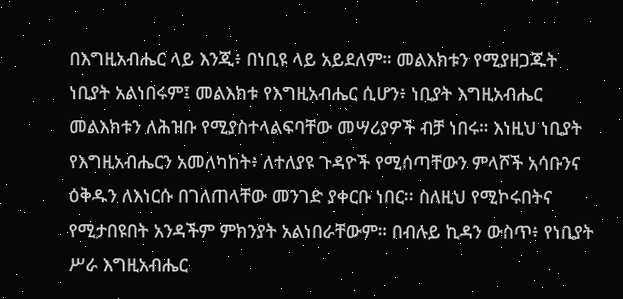በእግዚአብሔር ላይ እንጂ፥ በነቢዩ ላይ አይደለም። መልእክቱን የሚያዘጋጁት ነቢያት አልነበሩም፤ መልእክቱ የእግዚአብሔር ሲሆን፥ ነቢያት እግዚአብሔር መልእክቱን ለሕዝቡ የሚያስተላልፍባቸው መሣሪያዎች ብቻ ነበሩ። እነዚህ ነቢያት የእግዚአብሔርን አመለካከት፥ ለተለያዩ ጉዳዮች የሚሰጣቸውን ምላሾች አሳቡንና ዕቅዱን ለእነርሱ በገለጠላቸው መንገድ ያቀርቡ ነበር፡፡ ስለዚህ የሚኮሩበትና የሚታበዩበት አንዳችም ምክንያት አልነበራቸውም። በብሉይ ኪዳን ውስጥ፥ የነቢያት ሥራ እግዚአብሔር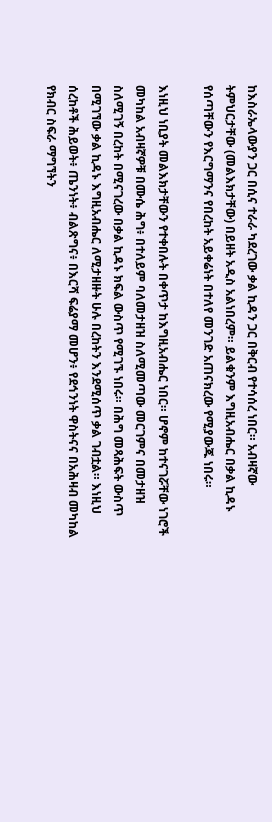ከእስራኤላውያን ጋር በሲና ተራራ ካደረገው ቃል ኪዳን ጋር በቅርብ የተሳሰረ ነበር። አብዛኛው ትምህርታቸው (መልእክታቸው) በይዘት አዲስ አልነበረም። ይልቁንም እግዚአብሔር በቃል ኪዳኑ የሰጣቸውን የእርግማንና የበረከት አይቀሬነት በተለየ መንገድ አጠናክረው የሚያውጁ ነበሩ።

እነዚህ ነቢያት መልእክታቸውን የተቀበሉት በቀጥታ ከእግዚአብሔር ነበር። ሆኖም ከተናገሯቸው ነገሮች መካከል አብዛኛዎቹ በሙሴ ሕግ፥ በተለይም ባለመታዘዝ ስለሚመጣው መርገምና በመታዘዝ ስለሚገኝ በረከት በሚናገረው በቃል ኪዳኑ ክፍል ውስጥ የሚገኙ ነበሩ። በሕግ መጻሕፍት ውስጥ በሚገኘው ቃል ኪዳኑ እግዚአብሔር ለሚታዘዙት ሁሉ በረከትን እንደሚሰጥ ቃል ገብቷል። እነዚህ ሰረከቶች ሕይወት፥ ጤንነት፥ ብልጽግና፥ በእርሻ ፍሬያማ መሆን፥ የደኅንነት ዋስትናና በአሕዛብ መካከል የክብር ስፍራ ማግኘትን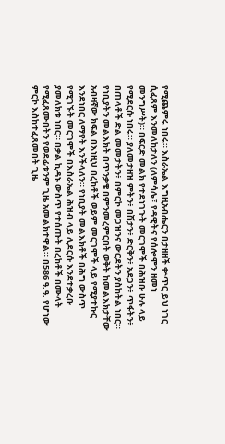የሚጨምሩ ነበሩ። እስራኤል እግዚአብሔርን በታዘዘች ቍጥር ይህ ነገር ሲፈጸም እንመለከታለን (ለምሳሌ፣ የዳዊትና የሰሎሞን ዘመነ መንግሥት)። በፍርድ መልክ የተደነገጉት መርገሞች በሕዝቡ ሁሉ ላይ የሚደርሱ ነበሩ። ያለመታዘዝ ምትን፥ በሽታን፥ ድርቅን፥ አደጋን፥ ጥፋትን፥ በጠላቶች ድል መመታትን፥ በምርኮ መጋዝንና ውርደትን ያስከትል ነበር። የነቢያትን መልእክት በጥንቃቄ በምንመረምርበት ወቅት ከመልእክታቸው አብዛኛው ክፍል በእነዚህ በረከቶች ወይም መርገሞች ላይ የሚያተኩር እንደነበር ለማየት እንችላለን። የነቢያት መልእክቶች በሕግ ውስጥ የሚገኙት መርገሞች በእስራኤል ሕዝብ ላይ ሊደርሱ እንደተቃረቡ ያመለክቱ ነበር። በቃል ኪዳኑ ውስጥ የተሰጡት በረከቶች በሙላት የሚፈጸሙበትን የወደፊቱንም ጊዜ አመልክተዋል። በ586 ዓ.ዓ. የሆነው ምርኮ እስከተፈጸመበት ጊዜ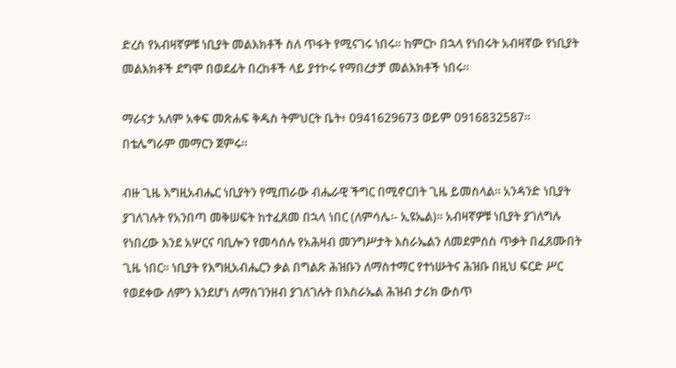ድረስ የአብዛኛዎቹ ነቢያት መልእክቶች ስለ ጥፋት የሚናገሩ ነበሩ። ከምርኮ በኋላ የነበሩት አብዛኛው የነቢያት መልእክቶች ደግሞ በወደፊት በረከቶች ላይ ያተኮሩ የማበረታቻ መልእክቶች ነበሩ።

ማራናታ አለም አቀፍ መጽሐፍ ቅዱስ ትምህርት ቤት፥ 0941629673 ወይም 0916832587። በቴሌግራም መማርን ጀምሩ።

ብዙ ጊዜ እግዚአብሔር ነቢያትን የሚጠራው ብሔራዊ ችግር በሚኖርበት ጊዜ ይመስላል። አንዳንድ ነቢያት ያገለገሉት የአንበጣ መቅሠፍት ከተፈጸመ በኋላ ነበር (ለምሳሌ፡- ኢዩኤል)። አብዛኛዎቹ ነቢያት ያገለግሉ የነበረው እንደ አሦርና ባቢሎን የመሳሰሉ የአሕዛብ መንግሥታት እስራኤልን ለመደምሰስ ጥቃት በፈጸሙበት ጊዜ ነበር። ነቢያት የእግዚአብሔርን ቃል በግልጽ ሕዝቡን ለማስተማር የተነሡትና ሕዝቡ በዚህ ፍርድ ሥር የወደቀው ለምን እንደሆነ ለማስገንዘብ ያገለገሉት በእስራኤል ሕዝብ ታሪክ ውስጥ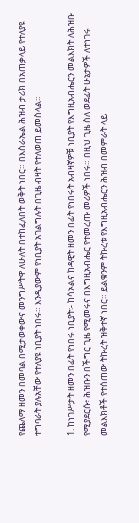የጨለማ ዘመን በመባል በሚታወቀውና መንግሥትዋ ለሁለት በተከፈለበት ወቅት ነበር። በእስራኤል ሕዝብ ታሪክ በአጠቃላይ የተለያዩ ተግባራት ያሉአቸው የተለያዩ ነቢያት ነበሩ። እንዲያውም የነቢያት አገልግሉት በጊዜ ብዛት የተለወጠ ይመስላል።

1. ከነገሥታት ዘመን በፊት የነበሩ ነቢያት፡- ከሳኦልና ከዳዊት ዘመን በፊት የነበሩት አብዛኛዎቹ ነቢያት የእግዚአብሔርን መልእክት ለሕዝቡ የሚያደርሱ፥ ሕዝቡን በችግር ጊዜ የሚመሩና በእግዚአብሔር የተመረጡ መሪዎች ነበሩ። በዚህ ጊዜ ስለ ወደፊት ሁኔታዎች ለተነገሩ መልእክቶች የተሰጠው ትኩረት ዝቅተኛ ነበር። ይልቁንም ትኩረቱ የእግዚአብሔርን ሕዝብ በመምራት ላይ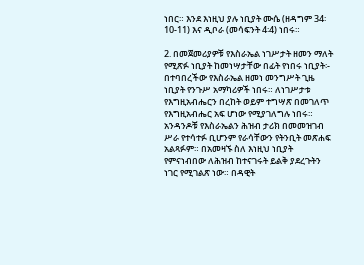ነበር። እንደ እነዚህ ያሉ ነቢያት ሙሴ (ዘዳግም 34፡10-11) እና ዲቦራ (መሳፍንት 4፡4) ነበሩ።

2. በመጀመሪያዎቹ የእስራኤል ነገሥታት ዘመን ማለት የሚጽፉ ነቢያት ከመነሣታቸው በፊት የነበሩ ነቢያት፡- በተባበረችው የእስራኤል ዘመነ መንግሥት ጊዜ ነቢያት የንጉሥ አማካሪዎች ነበሩ። ለነገሥታቱ የእግዚአብሔርን በረከት ወይም ተግሣጽ በመገለጥ የእግዚአብሔር አፍ ሆነው የሚያገለግሉ ነበሩ። አንዳንዶቹ የእስራኤልን ሕዝብ ታሪክ በመመዝገብ ሥራ የተሳተፉ ቢሆንም የራሳቸውን የትንቢት መጽሐፍ አልጻፉም። በአመዛኙ ስለ እነዚህ ነቢያት የምናነብበው ለሕዝብ ከተናገሩት ይልቅ ያደረጉትን ነገር የሚገልጽ ነው። በዳዊት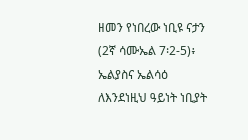ዘመን የነበረው ነቢዩ ናታን (2ኛ ሳሙኤል 7፡2-5)፥ ኤልያስና ኤልሳዕ ለእንደነዚህ ዓይነት ነቢያት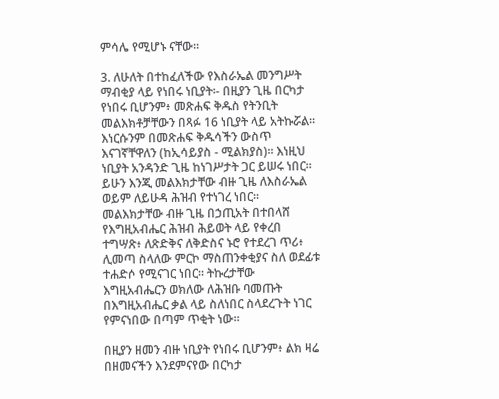ምሳሌ የሚሆኑ ናቸው።

3. ለሁለት በተከፈለችው የእስራኤል መንግሥት ማብቂያ ላይ የነበሩ ነቢያት፡- በዚያን ጊዜ በርካታ የነበሩ ቢሆንም፥ መጽሐፍ ቅዱስ የትንቢት መልእክቶቻቸውን በጻፉ 16 ነቢያት ላይ አትኩሯል። እነርሱንም በመጽሐፍ ቅዱሳችን ውስጥ እናገኛቸዋለን (ከኢሳይያስ - ሚልክያስ)። እነዚህ ነቢያት አንዳንድ ጊዜ ከነገሥታት ጋር ይሠሩ ነበር። ይሁን እንጂ መልእክታቸው ብዙ ጊዜ ለእስራኤል ወይም ለይሁዳ ሕዝብ የተነገረ ነበር። መልእክታቸው ብዙ ጊዜ በኃጢአት በተበላሸ የእግዚአብሔር ሕዝብ ሕይወት ላይ የቀረበ ተግሣጽ፥ ለጽድቅና ለቅድስና ኑሮ የተደረገ ጥሪ፥ ሊመጣ ስላለው ምርኮ ማስጠንቀቂያና ስለ ወደፊቱ ተሐድሶ የሚናገር ነበር። ትኩረታቸው እግዚአብሔርን ወክለው ለሕዝቡ ባመጡት በእግዚአብሔር ቃል ላይ ስለነበር ስላደረጉት ነገር የምናነበው በጣም ጥቂት ነው።

በዚያን ዘመን ብዙ ነቢያት የነበሩ ቢሆንም፥ ልክ ዛሬ በዘመናችን እንደምናየው በርካታ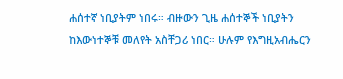ሐሰተኛ ነቢያትም ነበሩ። ብዙውን ጊዜ ሐሰተኞች ነቢያትን ከእውነተኞቹ መለየት አስቸጋሪ ነበር። ሁሉም የእግዚአብሔርን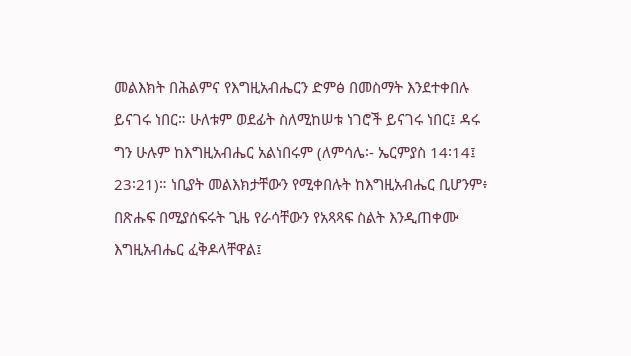መልእክት በሕልምና የእግዚአብሔርን ድምፅ በመስማት እንደተቀበሉ ይናገሩ ነበር። ሁለቱም ወደፊት ስለሚከሠቱ ነገሮች ይናገሩ ነበር፤ ዳሩ ግን ሁሉም ከእግዚአብሔር አልነበሩም (ለምሳሌ፡- ኤርምያስ 14፡14፤ 23፡21)። ነቢያት መልእክታቸውን የሚቀበሉት ከእግዚአብሔር ቢሆንም፥ በጽሑፍ በሚያሰፍሩት ጊዜ የራሳቸውን የአጻጻፍ ስልት እንዲጠቀሙ እግዚአብሔር ፈቅዶላቸዋል፤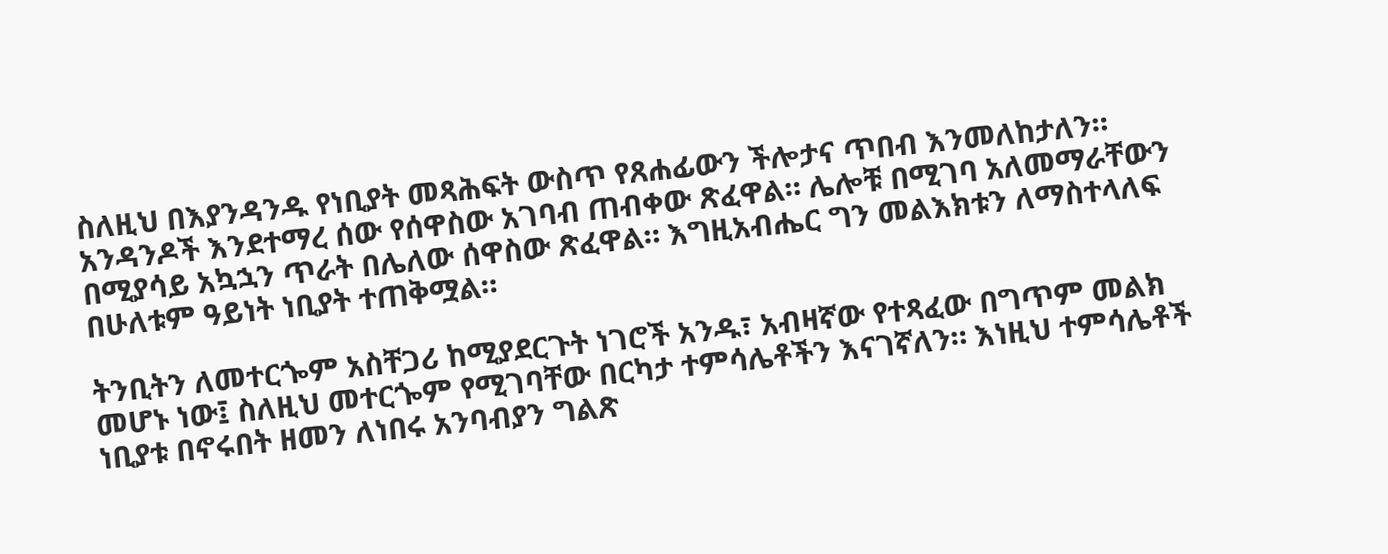ስለዚህ በእያንዳንዱ የነቢያት መጻሕፍት ውስጥ የጸሐፊውን ችሎታና ጥበብ እንመለከታለን። አንዳንዶች እንደተማረ ሰው የሰዋስው አገባብ ጠብቀው ጽፈዋል። ሌሎቹ በሚገባ አለመማራቸውን በሚያሳይ አኳኋን ጥራት በሌለው ሰዋስው ጽፈዋል። እግዚአብሔር ግን መልእክቱን ለማስተላለፍ በሁለቱም ዓይነት ነቢያት ተጠቅሟል።

ትንቢትን ለመተርጐም አስቸጋሪ ከሚያደርጉት ነገሮች አንዱ፣ አብዛኛው የተጻፈው በግጥም መልክ መሆኑ ነው፤ ስለዚህ መተርጐም የሚገባቸው በርካታ ተምሳሌቶችን እናገኛለን። እነዚህ ተምሳሌቶች ነቢያቱ በኖሩበት ዘመን ለነበሩ አንባብያን ግልጽ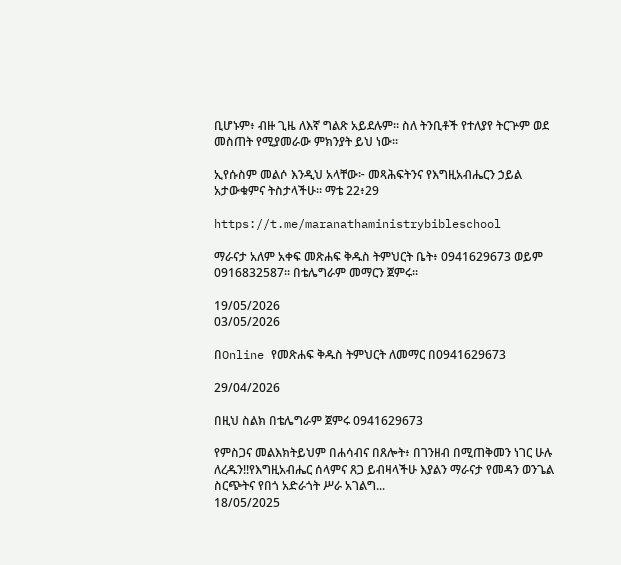ቢሆኑም፥ ብዙ ጊዜ ለእኛ ግልጽ አይደሉም። ስለ ትንቢቶች የተለያየ ትርጕም ወደ መስጠት የሚያመራው ምክንያት ይህ ነው።

ኢየሱስም መልሶ እንዲህ አላቸው፦ መጻሕፍትንና የእግዚአብሔርን ኃይል አታውቁምና ትስታላችሁ። ማቴ 22፥29

https://t.me/maranathaministrybibleschool

ማራናታ አለም አቀፍ መጽሐፍ ቅዱስ ትምህርት ቤት፥ 0941629673 ወይም 0916832587። በቴሌግራም መማርን ጀምሩ።

19/05/2026
03/05/2026

በOnline የመጽሐፍ ቅዱስ ትምህርት ለመማር በ0941629673

29/04/2026

በዚህ ስልክ በቴሌግራም ጀምሩ 0941629673

የምስጋና መልእክትይህም በሐሳብና በጸሎት፥ በገንዘብ በሚጠቅመን ነገር ሁሉ ለረዱን!!የእግዚአብሔር ሰላምና ጸጋ ይብዛላችሁ እያልን ማራናታ የመዳን ወንጌል ስርጭትና የበጎ አድራጎት ሥራ አገልግ...
18/05/2025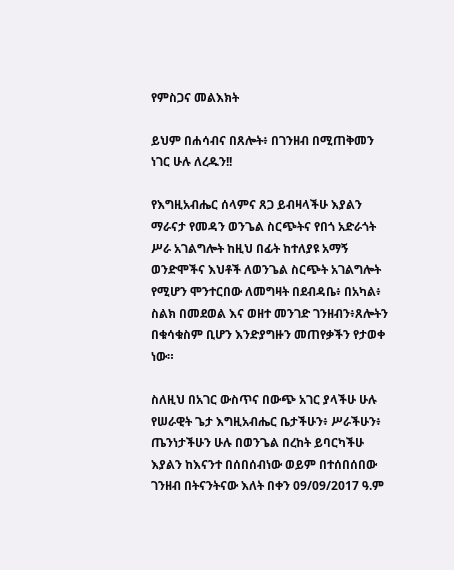የምስጋና መልእክት

ይህም በሐሳብና በጸሎት፥ በገንዘብ በሚጠቅመን ነገር ሁሉ ለረዱን!!

የእግዚአብሔር ሰላምና ጸጋ ይብዛላችሁ እያልን ማራናታ የመዳን ወንጌል ስርጭትና የበጎ አድራጎት ሥራ አገልግሎት ከዚህ በፊት ከተለያዩ አማኝ ወንድሞችና እህቶች ለወንጌል ስርጭት አገልግሎት የሚሆን ሞንተርበው ለመግዛት በደብዳቤ፥ በአካል፥ ስልክ በመደወል እና ወዘተ መንገድ ገንዘብን፥ጸሎትን በቁሳቁስም ቢሆን እንድያግዙን መጠየቃችን የታወቀ ነው።

ስለዚህ በአገር ውስጥና በውጭ አገር ያላችሁ ሁሉ የሠራዊት ጌታ እግዚአብሔር ቤታችሁን፥ ሥራችሁን፥ ጤንነታችሁን ሁሉ በወንጌል በረከት ይባርካችሁ እያልን ከእናንተ በሰበሰብነው ወይም በተሰበሰበው ገንዘብ በትናንትናው እለት በቀን 09/09/2017 ዓ.ም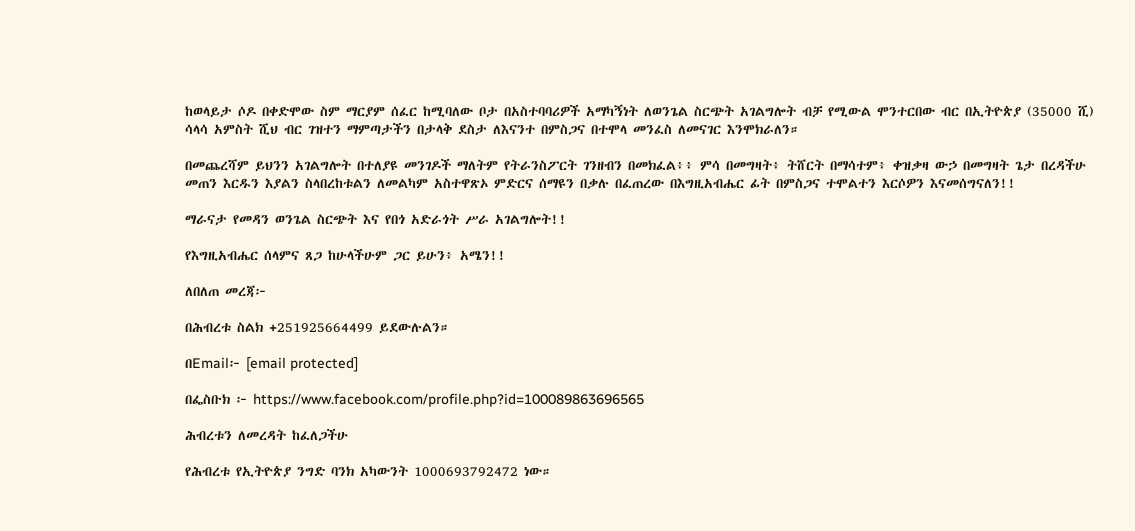ከወላይታ ሶዶ በቀድሞው ስም ማርያም ሰፈር ከሚባለው ቦታ በአስተባባሪዎች አማካኝነት ለወንጌል ስርጭት አገልግሎት ብቻ የሚውል ሞንተርበው ብር በኢትዮጵያ (35000 ሺ) ሳላሳ አምስት ሺህ ብር ገዝተን ማምጣታችን በታላቅ ደስታ ለእናንተ በምስጋና በተሞላ መንፈስ ለመናገር እንሞክራለን።

በመጨረሻም ይህንን አገልግሎት በተለያዩ መንገዶች ማለትም የትራንስፖርት ገንዘብን በመክፈል፥፥ ምሳ በመግዛት፥ ትሸርት በማሳተም፥ ቀዝቃዛ ውኃ በመግዛት ጌታ በረዳችሁ መጠን እርዱን እያልን ስላበረከቱልን ለመልካም አስተዋጽኦ ምድርና ሰማዩን በቃሉ በፈጠረው በእግዚአብሔር ፊት በምስጋና ተሞልተን እርሶዎን እናመሰግናለን!!

ማራናታ የመዳን ወንጌል ስርጭት እና የበጎ አድራጎት ሥራ አገልግሎት!!

የእግዚአብሔር ሰላምና ጸጋ ከሁላችሁም ጋር ይሁን፥ አሜን!!

ለበለጠ መረጃ፦

በሕብረቱ ስልክ +251925664499 ይደውሉልን።

በEmail፦ [email protected]

በፌስቡክ ፦ https://www.facebook.com/profile.php?id=100089863696565

ሕብረቱን ለመረዳት ከፈለጋችሁ

የሕብረቱ የኢትዮጵያ ንግድ ባንክ አካውንት 1000693792472 ነው።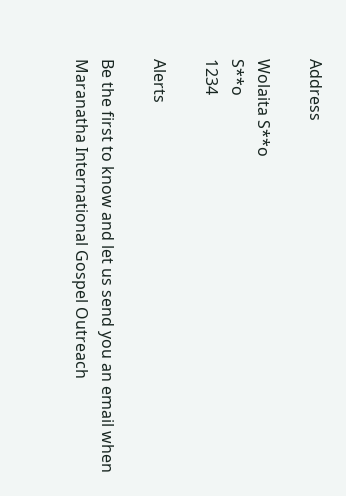Address

Wolaita S**o
S**o
1234

Alerts

Be the first to know and let us send you an email when Maranatha International Gospel Outreach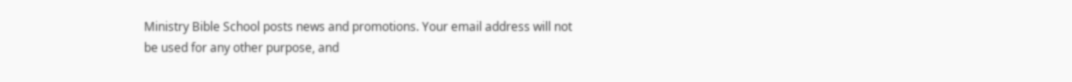Ministry Bible School posts news and promotions. Your email address will not be used for any other purpose, and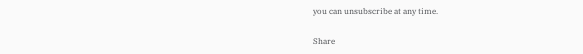you can unsubscribe at any time.

Share